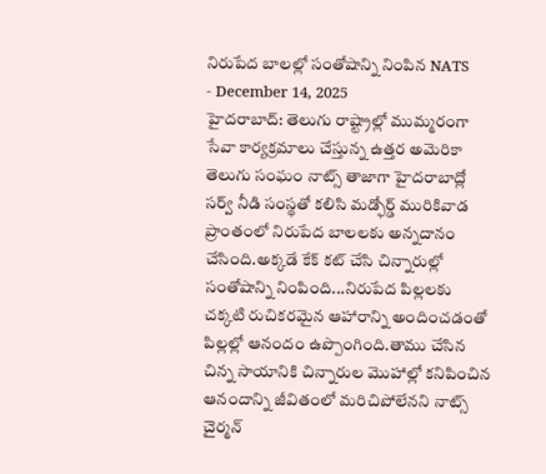నిరుపేద బాలల్లో సంతోషాన్ని నింపిన NATS
- December 14, 2025
హైదరాబాద్: తెలుగు రాష్ట్రాల్లో ముమ్మరంగా సేవా కార్యక్రమాలు చేస్తున్న ఉత్తర అమెరికా తెలుగు సంఘం నాట్స్ తాజాగా హైదరాబాద్లో సర్వ్ నీడి సంస్థతో కలిసి మడ్ఫోర్డ్ మురికివాడ ప్రాంతంలో నిరుపేద బాలలకు అన్నదానం చేసింది.అక్కడే కేక్ కట్ చేసి చిన్నారుల్లో సంతోషాన్ని నింపింది...నిరుపేద పిల్లలకు చక్కటి రుచికరమైన ఆహారాన్ని అందించడంతో పిల్లల్లో ఆనందం ఉప్పొంగింది.తాము చేసిన చిన్న సాయానికి చిన్నారుల మొహాల్లో కనిపించిన ఆనందాన్ని జీవితంలో మరిచిపోలేనని నాట్స్ చైర్మన్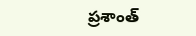ప్రశాంత్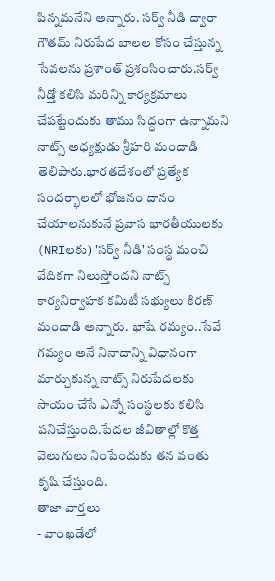పిన్నమనేని అన్నారు. సర్వ్ నీడి ద్వారా గౌతమ్ నిరుపేద బాలల కోసం చేస్తున్న సేవలను ప్రశాంత్ ప్రశంసించారు.సర్వ్ నీడ్తో కలిసి మరిన్ని కార్యక్రమాలు చేపట్టేందుకు తాము సిద్ధంగా ఉన్నామని నాట్స్ అధ్యక్షుడు శ్రీహరి మందాడి తెలిపారు.భారతదేశంలో ప్రత్యేక సందర్భాలలో భోజనం దానం చేయాలనుకునే ప్రవాస భారతీయులకు (NRIలకు) 'సర్వ్ నీడి' సంస్థ మంచి వేదికగా నిలుస్తోందని నాట్స్ కార్యనిర్వాహక కమిటీ సభ్యులు కిరణ్ మందాడి అన్నారు. భాషే రమ్యం..సేవే గమ్యం అనే నినాదాన్ని విధానంగా మార్చుకున్న నాట్స్ నిరుపేదలకు సాయం చేసే ఎన్నో సంస్థలకు కలిసి పనిచేస్తుంది.పేదల జీవితాల్లో కొత్త వెలుగులు నింపేందుకు తన వంతు కృషి చేస్తుంది.
తాజా వార్తలు
- వాంఖడేలో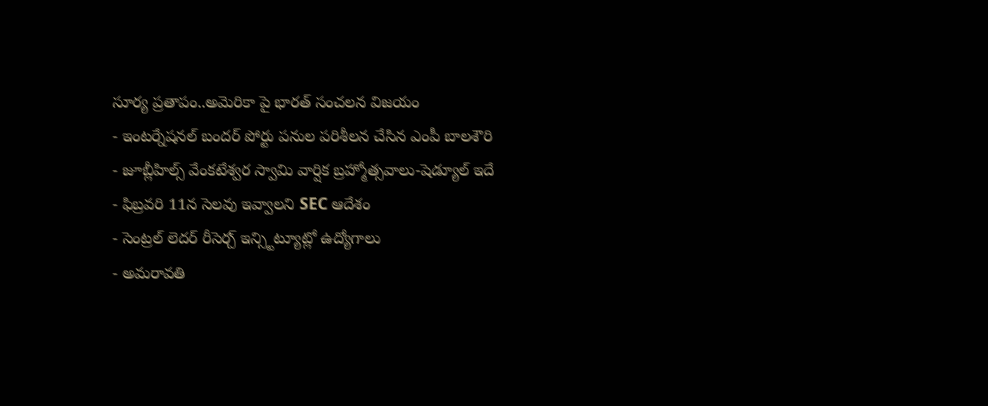సూర్య ప్రతాపం..అమెరికా పై భారత్ సంచలన విజయం
- ఇంటర్నేషనల్ బందర్ పోర్టు పనుల పరిశీలన చేసిన ఎంపీ బాలశౌరి
- జూబ్లీహిల్స్ వేంకటేశ్వర స్వామి వార్షిక బ్రహ్మోత్సవాలు-షెడ్యూల్ ఇదే
- ఫిబ్రవరి 11న సెలవు ఇవ్వాలని SEC ఆదేశం
- సెంట్రల్ లెదర్ రీసెర్చ్ ఇన్స్టిట్యూట్లో ఉద్యోగాలు
- అమరావతి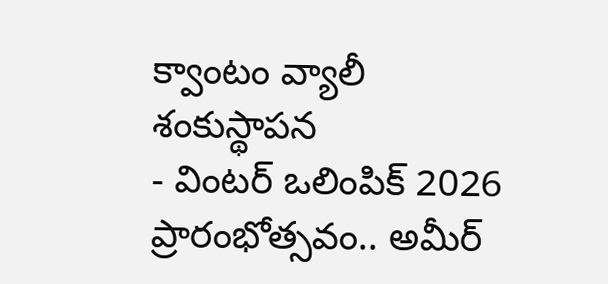క్వాంటం వ్యాలీ శంకుస్థాపన
- వింటర్ ఒలింపిక్ 2026 ప్రారంభోత్సవం.. అమీర్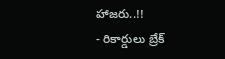హాజరు..!!
- రికార్డులు బ్రేక్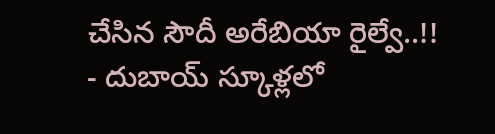చేసిన సౌదీ అరేబియా రైల్వే..!!
- దుబాయ్ స్కూళ్లలో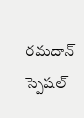రమదాన్ స్పెషల్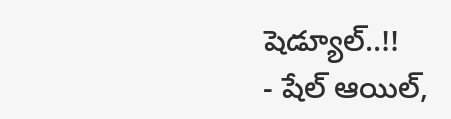షెడ్యూల్..!!
- షేల్ ఆయిల్,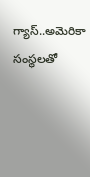గ్యాస్..అమెరికా సంస్థలతో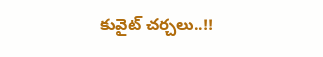కువైట్ చర్చలు..!!